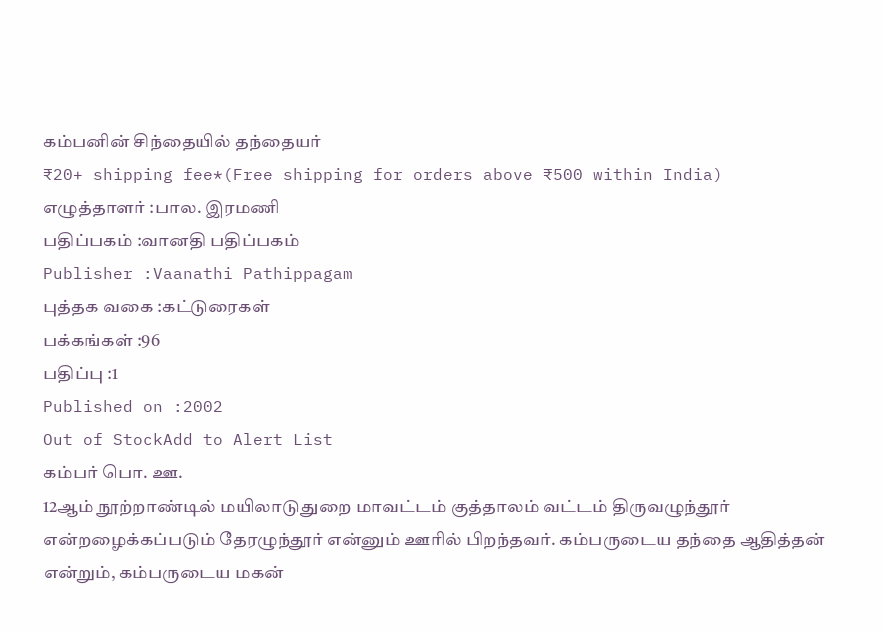கம்பனின் சிந்தையில் தந்தையர்
₹20+ shipping fee*(Free shipping for orders above ₹500 within India)
எழுத்தாளர் :பால. இரமணி
பதிப்பகம் :வானதி பதிப்பகம்
Publisher :Vaanathi Pathippagam
புத்தக வகை :கட்டுரைகள்
பக்கங்கள் :96
பதிப்பு :1
Published on :2002
Out of StockAdd to Alert List
கம்பர் பொ. ஊ.
12ஆம் நூற்றாண்டில் மயிலாடுதுறை மாவட்டம் குத்தாலம் வட்டம் திருவழுந்தூர்
என்றழைக்கப்படும் தேரழுந்தூர் என்னும் ஊரில் பிறந்தவர். கம்பருடைய தந்தை ஆதித்தன் என்றும், கம்பருடைய மகன்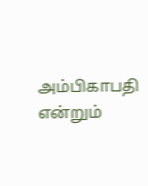அம்பிகாபதி என்றும்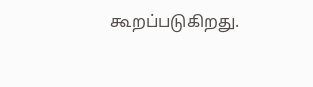கூறப்படுகிறது.